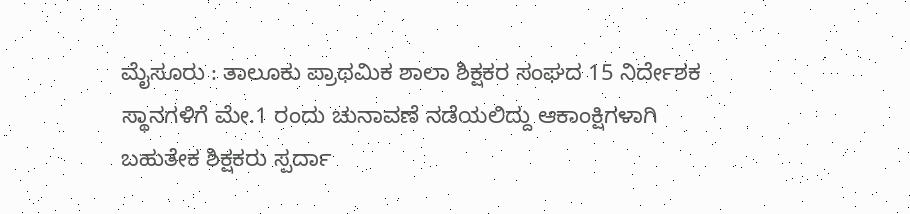ಮೈಸೂರು : ತಾಲೂಕು ಪ್ರಾಥಮಿಕ ಶಾಲಾ ಶಿಕ್ಷಕರ ಸಂಘದ 15 ನಿರ್ದೇಶಕ ಸ್ಥಾನಗಳಿಗೆ ಮೇ.1 ರಂದು ಚುನಾವಣೆ ನಡೆಯಲಿದ್ದು ಆಕಾಂಕ್ಷಿಗಳಾಗಿ ಬಹುತೇಕ ಶಿಕ್ಷಕರು ಸ್ಪರ್ದಾ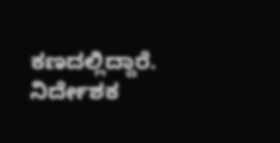ಕಣದಲ್ಲಿದ್ದಾರೆ.
ನಿರ್ದೇಶಕ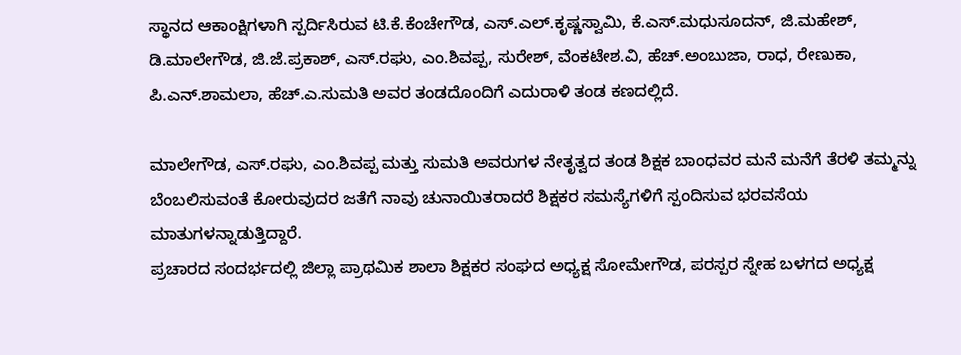ಸ್ಥಾನದ ಆಕಾಂಕ್ಷಿಗಳಾಗಿ ಸ್ಪರ್ದಿಸಿರುವ ಟಿ.ಕೆ.ಕೆಂಚೇಗೌಡ, ಎಸ್.ಎಲ್.ಕೃಷ್ಣಸ್ವಾಮಿ, ಕೆ.ಎಸ್.ಮಧುಸೂದನ್, ಜಿ.ಮಹೇಶ್, ಡಿ.ಮಾಲೇಗೌಡ, ಜಿ.ಜೆ.ಪ್ರಕಾಶ್, ಎಸ್.ರಘು, ಎಂ.ಶಿವಪ್ಪ, ಸುರೇಶ್, ವೆಂಕಟೇಶ.ವಿ, ಹೆಚ್.ಅಂಬುಜಾ, ರಾಧ, ರೇಣುಕಾ, ಪಿ.ಎನ್.ಶಾಮಲಾ, ಹೆಚ್.ಎ.ಸುಮತಿ ಅವರ ತಂಡದೊಂದಿಗೆ ಎದುರಾಳಿ ತಂಡ ಕಣದಲ್ಲಿದೆ.

ಮಾಲೇಗೌಡ, ಎಸ್.ರಘು, ಎಂ.ಶಿವಪ್ಪ ಮತ್ತು ಸುಮತಿ ಅವರುಗಳ ನೇತೃತ್ವದ ತಂಡ ಶಿಕ್ಷಕ ಬಾಂಧವರ ಮನೆ ಮನೆಗೆ ತೆರಳಿ ತಮ್ಮನ್ನು ಬೆಂಬಲಿಸುವಂತೆ ಕೋರುವುದರ ಜತೆಗೆ ನಾವು ಚುನಾಯಿತರಾದರೆ ಶಿಕ್ಷಕರ ಸಮಸ್ಯೆಗಳಿಗೆ ಸ್ಪಂದಿಸುವ ಭರವಸೆಯ ಮಾತುಗಳನ್ನಾಡುತ್ತಿದ್ದಾರೆ.
ಪ್ರಚಾರದ ಸಂದರ್ಭದಲ್ಲಿ ಜಿಲ್ಲಾ ಪ್ರಾಥಮಿಕ ಶಾಲಾ ಶಿಕ್ಷಕರ ಸಂಘದ ಅಧ್ಯಕ್ಷ ಸೋಮೇಗೌಡ, ಪರಸ್ಪರ ಸ್ನೇಹ ಬಳಗದ ಅಧ್ಯಕ್ಷ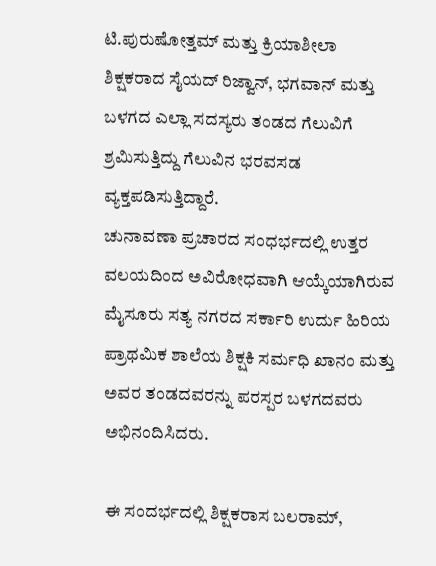ಟಿ.ಪುರುಷೋತ್ತಮ್ ಮತ್ತು ಕ್ರಿಯಾಶೀಲಾ ಶಿಕ್ಷಕರಾದ ಸೈಯದ್ ರಿಜ್ವಾನ್, ಭಗವಾನ್ ಮತ್ತು ಬಳಗದ ಎಲ್ಲಾ ಸದಸ್ಯರು ತಂಡದ ಗೆಲುವಿಗೆ ಶ್ರಮಿಸುತ್ತಿದ್ದು ಗೆಲುವಿನ ಭರವಸಡ ವ್ಯಕ್ತಪಡಿಸುತ್ತಿದ್ದಾರೆ.
ಚುನಾವಣಾ ಪ್ರಚಾರದ ಸಂಧರ್ಭದಲ್ಲಿ ಉತ್ತರ ವಲಯದಿಂದ ಅವಿರೋಧವಾಗಿ ಆಯ್ಕೆಯಾಗಿರುವ ಮೈಸೂರು ಸತ್ಯ ನಗರದ ಸರ್ಕಾರಿ ಉರ್ದು ಹಿರಿಯ ಪ್ರಾಥಮಿಕ ಶಾಲೆಯ ಶಿಕ್ಷಕಿ ಸರ್ಮಧಿ ಖಾನಂ ಮತ್ತು ಅವರ ತಂಡದವರನ್ನು ಪರಸ್ಪರ ಬಳಗದವರು ಅಭಿನಂದಿಸಿದರು.

ಈ ಸಂದರ್ಭದಲ್ಲಿ ಶಿಕ್ಷಕರಾಸ ಬಲರಾಮ್,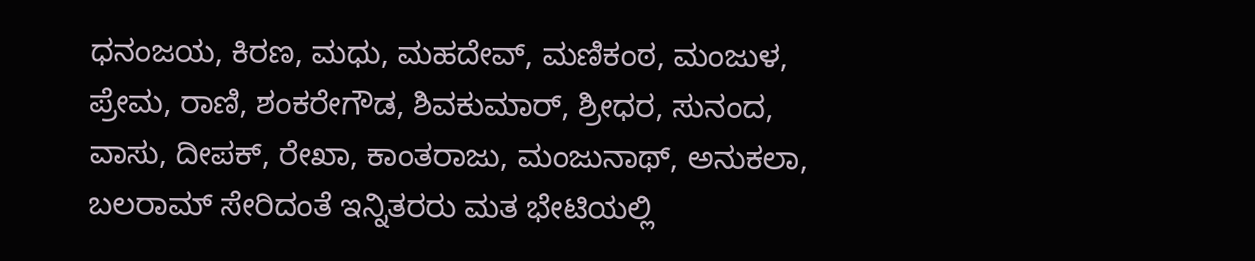ಧನಂಜಯ, ಕಿರಣ, ಮಧು, ಮಹದೇವ್, ಮಣಿಕಂಠ, ಮಂಜುಳ, ಪ್ರೇಮ, ರಾಣಿ, ಶಂಕರೇಗೌಡ, ಶಿವಕುಮಾರ್, ಶ್ರೀಧರ, ಸುನಂದ, ವಾಸು, ದೀಪಕ್, ರೇಖಾ, ಕಾಂತರಾಜು, ಮಂಜುನಾಥ್, ಅನುಕಲಾ, ಬಲರಾಮ್ ಸೇರಿದಂತೆ ಇನ್ನಿತರರು ಮತ ಭೇಟಿಯಲ್ಲಿ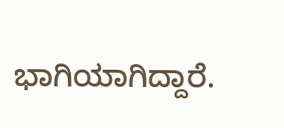ಭಾಗಿಯಾಗಿದ್ದಾರೆ.